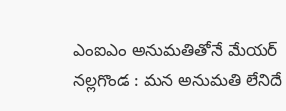ఎంఐఎం అనుమతితోనే మేయర్
నల్లగొండ : మన అనుమతి లేనిదే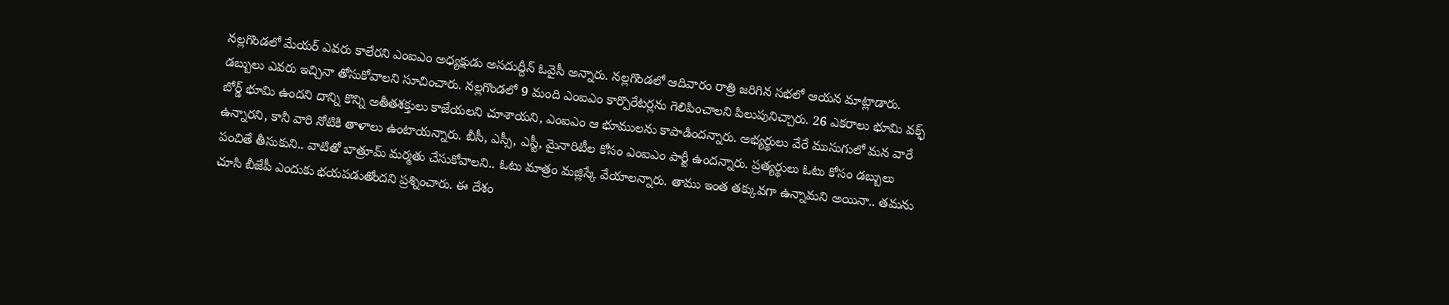నల్లగొండలో మేయర్ ఎవరు కాలేరని ఎంఐఎం అధ్యక్షుడు అసదుద్దీన్ ఓవైసీ అన్నారు. నల్లగొండలో ఆదివారం రాత్రి జరిగిన సభలో ఆయన మాట్లాడారు. డబ్బులు ఎవరు ఇచ్చినా తోసుకోవాలని సూచించారు. నల్లగొండలో 9 మంది ఎంఐఎం కార్పొరేటర్లను గెలిపించాలని పిలుపునిచ్చారు. 26 ఎకరాలు భూమి వక్ఫ్ బోర్డ్ భూమి ఉందని దాన్ని కొన్ని అతీతశక్తులు కాజేయలని చూశాయని, ఎంఐఎం ఆ భూములను కాపాడిందన్నారు. అభ్యర్థులు వేరే ముసుగులో మన వారే ఉన్నారని, కానీ వారి నోటికి తాళాలు ఉంటాయన్నారు. బీసీ, ఎస్సీ, ఎస్టీ, మైనారిటీల కోసం ఎంఐఎం పార్టీ ఉందన్నారు. ప్రత్యర్థులు ఓటు కోసం డబ్బులు పంచితే తీసుకుని.. వాటితో బాత్రూమ్ మర్మతు చేసుకోవాలని.. ఓటు మాత్రం మజ్లిస్కే వేయాలన్నారు. తాము ఇంత తక్కువగా ఉన్నామని అయినా.. తమను చూసి బీజేపీ ఎందుకు భయపడుతోందని ప్రశ్నించారు. ఈ దేశం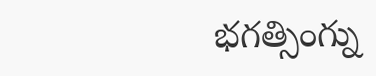భగత్సింగ్ను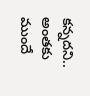కన్నదని.. అంతకు ముందే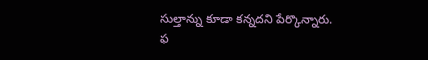సుల్తాన్ను కూడా కన్నదని పేర్కొన్నారు.
ఫ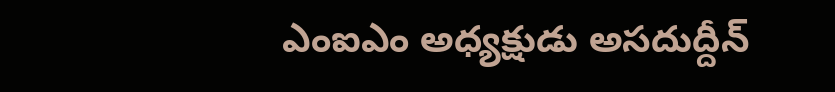ఎంఐఎం అధ్యక్షుడు అసదుద్దీన్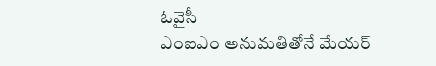ఓవైసీ
ఎంఐఎం అనుమతితోనే మేయర్